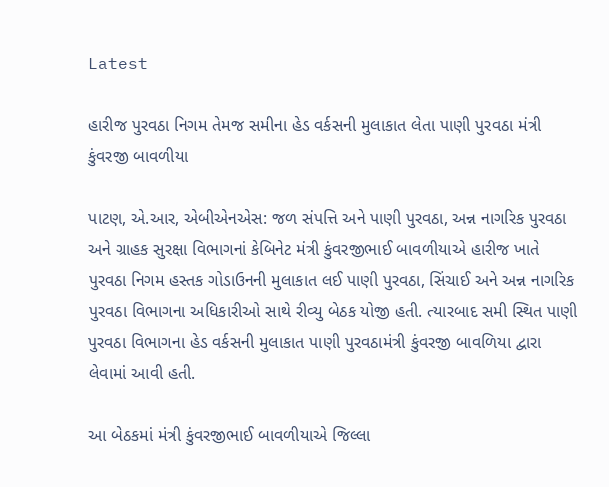Latest

હારીજ પુરવઠા નિગમ તેમજ સમીના હેડ વર્કસની મુલાકાત લેતા પાણી પુરવઠા મંત્રી કુંવરજી બાવળીયા

પાટણ, એ.આર, એબીએનએસ: જળ સંપત્તિ અને પાણી પુરવઠા, અન્ન નાગરિક પુરવઠા અને ગ્રાહક સુરક્ષા વિભાગનાં કેબિનેટ મંત્રી કુંવરજીભાઈ બાવળીયાએ હારીજ ખાતે પુરવઠા નિગમ હસ્તક ગોડાઉનની મુલાકાત લઈ પાણી પુરવઠા, સિંચાઈ અને અન્ન નાગરિક પુરવઠા વિભાગના અધિકારીઓ સાથે રીવ્યુ બેઠક યોજી હતી. ત્યારબાદ સમી સ્થિત પાણી પુરવઠા વિભાગના હેડ વર્કસની મુલાકાત પાણી પુરવઠામંત્રી કુંવરજી બાવળિયા દ્વારા લેવામાં આવી હતી.

આ બેઠકમાં મંત્રી કુંવરજીભાઈ બાવળીયાએ જિલ્લા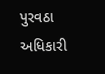પુરવઠા અધિકારી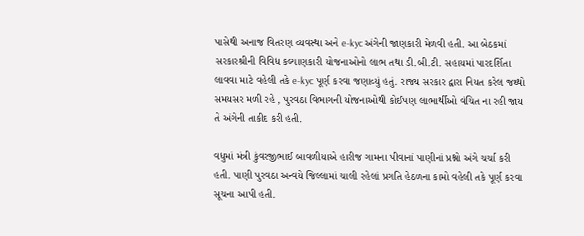પાસેથી અનાજ વિતરણ વ્યવસ્થા અને e-kyc અંગેની જાણકારી મેળવી હતી. આ બેઠકમાં સરકારશ્રીની વિવિધ કલ્યાણકારી યોજનાઓનો લાભ તથા ડી.બી.ટી. સહાયમાં પારદર્શિતા લાવવા માટે વહેલી તકે e-kyc પૂર્ણ કરવા જણાવ્યું હતું. રાજ્ય સરકાર દ્વારા નિયત કરેલ જથ્થો સમયસર મળી રહે , પુરવઠા વિભાગની યોજનાઓથી કોઈપણ લાભાર્થીઓ વંચિત ના રહી જાય તે અંગેની તાકીદ કરી હતી.

વધુમાં મંત્રી કુંવરજીભાઈ બાવળીયાએ હારીજ ગામના પીવાનાં પાણીનાં પ્રશ્નો અંગે ચર્ચા કરી હતી. પાણી પુરવઠા અન્વયે જિલ્લામાં ચાલી રહેલાં પ્રગતિ હેઠળના કામો વહેલી તકે પૂર્ણ કરવા સૂચના આપી હતી.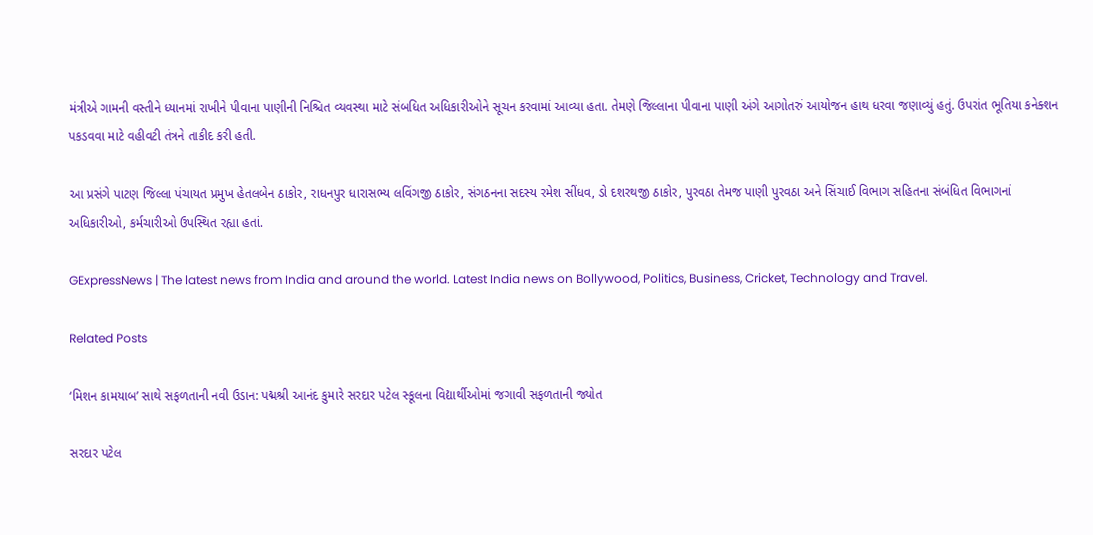મંત્રીએ ગામની વસ્તીને ધ્યાનમાં રાખીને પીવાના પાણીની નિશ્ચિત વ્યવસ્થા માટે સંબધિત અધિકારીઓને સૂચન કરવામાં આવ્યા હતા. તેમણે જિલ્લાના પીવાના પાણી અંગે આગોતરું આયોજન હાથ ધરવા જણાવ્યું હતું. ઉપરાંત ભૂતિયા કનેક્શન પકડવવા માટે વહીવટી તંત્રને તાકીદ કરી હતી.

આ પ્રસંગે પાટણ જિલ્લા પંચાયત પ્રમુખ હેતલબેન ઠાકોર, રાધનપુર ધારાસભ્ય લવિંગજી ઠાકોર, સંગઠનના સદસ્ય રમેશ સીંધવ, ડો દશરથજી ઠાકોર, પુરવઠા તેમજ પાણી પુરવઠા અને સિંચાઈ વિભાગ સહિતના સંબંધિત વિભાગનાં અધિકારીઓ, કર્મચારીઓ ઉપસ્થિત રહ્યા હતાં.

GExpressNews | The latest news from India and around the world. Latest India news on Bollywood, Politics, Business, Cricket, Technology and Travel.

Related Posts

‘મિશન કામયાબ’ સાથે સફળતાની નવી ઉડાન: પદ્મશ્રી આનંદ કુમારે સરદાર પટેલ સ્કૂલના વિદ્યાર્થીઓમાં જગાવી સફળતાની જ્યોત

સરદાર પટેલ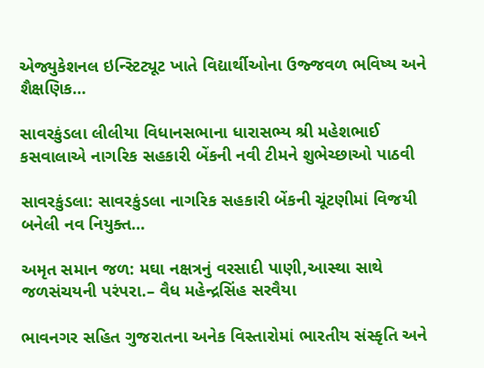એજ્યુકેશનલ ઇન્સ્ટિટ્યૂટ ખાતે વિદ્યાર્થીઓના ઉજ્જવળ ભવિષ્ય અને શૈક્ષણિક…

સાવરકુંડલા લીલીયા વિધાનસભાના ધારાસભ્ય શ્રી મહેશભાઈ કસવાલાએ નાગરિક સહકારી બેંકની નવી ટીમને શુભેચ્છાઓ પાઠવી

સાવરકુંડલા: સાવરકુંડલા નાગરિક સહકારી બેંકની ચૂંટણીમાં વિજયી બનેલી નવ નિયુક્ત…

અમૃત સમાન જળ: મઘા નક્ષત્રનું વરસાદી પાણી,આસ્થા સાથે જળસંચયની પરંપરા.– વૈધ મહેન્દ્રસિંહ સરવૈયા

ભાવનગર સહિત ગુજરાતના અનેક વિસ્તારોમાં ભારતીય સંસ્કૃતિ અને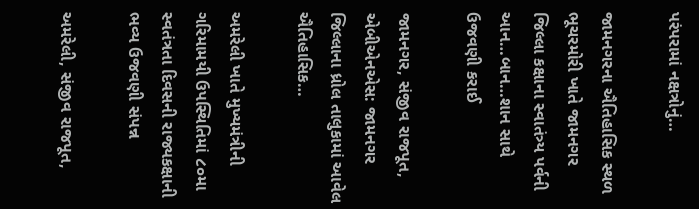પરંપરામાં નક્ષત્રોનું…

જામનગરના ઐતિહાસિક સ્થળ ભૂચરમોરી ખાતે જામનગર જિલ્લા કક્ષાના સ્વાતંત્ર્ય પર્વની આન…બાન…શાન સાથે ઉજવણી કરાઈ

જામનગર, સંજીવ રાજપૂત, એબીએનએસ: જામનગર જિલ્લાના ધ્રોલ તાલુકામાં આવેલ ઐતિહાસિક…

અમરેલી ખાતે મુખ્યમંત્રીની ગરિમામયી ઉપસ્થિતિમાં ૮૦મા સ્વતંત્રતા દિવસની રાજ્યકક્ષાની ભવ્ય ઉજવણી સંપન્ન

અમરેલી, સંજીવ રાજપૂત,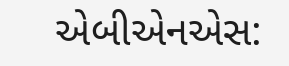એબીએનએસ: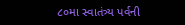૮૦મા સ્વાતંત્ર્ય પર્વની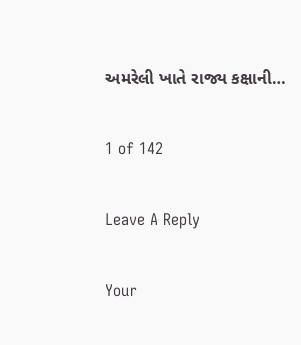અમરેલી ખાતે રાજ્ય કક્ષાની…

1 of 142

Leave A Reply

Your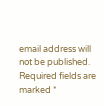email address will not be published. Required fields are marked *